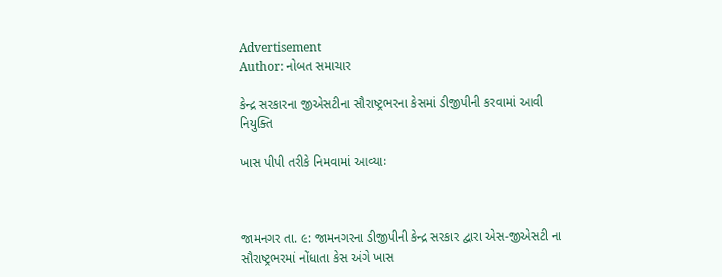Advertisement
Author: નોબત સમાચાર

કેન્દ્ર સરકારના જીએસટીના સૌરાષ્ટ્રભરના કેસમાં ડીજીપીની કરવામાં આવી નિયુક્તિ

ખાસ પીપી તરીકે નિમવામાં આવ્યાઃ



જામનગર તા. ૯: જામનગરના ડીજીપીની કેન્દ્ર સરકાર દ્વારા એસ-જીએસટી ના સૌરાષ્ટ્રભરમાં નોંધાતા કેસ અંગે ખાસ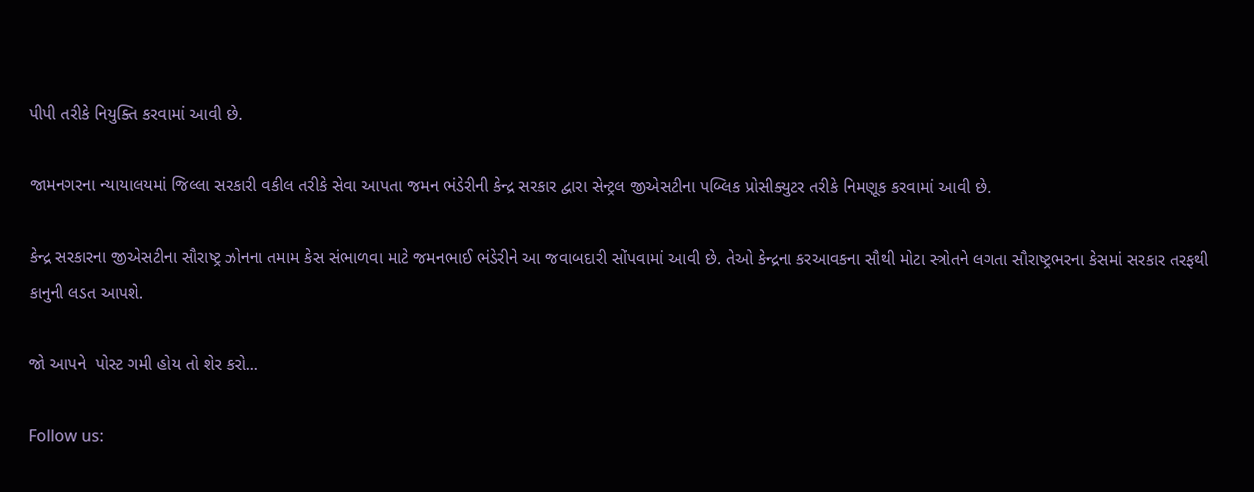પીપી તરીકે નિયુક્તિ કરવામાં આવી છે.

જામનગરના ન્યાયાલયમાં જિલ્લા સરકારી વકીલ તરીકે સેવા આપતા જમન ભંડેરીની કેન્દ્ર સરકાર દ્વારા સેન્ટ્રલ જીએસટીના પબ્લિક પ્રોસીક્યુટર તરીકે નિમણૂક કરવામાં આવી છે.

કેન્દ્ર સરકારના જીએસટીના સૌરાષ્ટ્ર ઝોનના તમામ કેસ સંભાળવા માટે જમનભાઈ ભંડેરીને આ જવાબદારી સોંપવામાં આવી છે. તેઓ કેન્દ્રના કરઆવકના સૌથી મોટા સ્ત્રોતને લગતા સૌરાષ્ટ્રભરના કેસમાં સરકાર તરફથી કાનુની લડત આપશે.

જો આપને  પોસ્ટ ગમી હોય તો શેર કરો...

Follow us: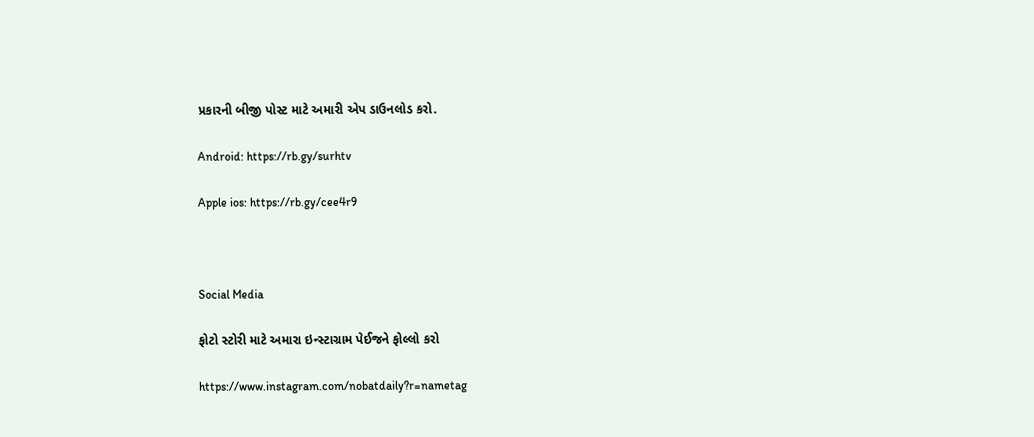પ્રકારની બીજી પોસ્ટ માટે અમારી એપ ડાઉનલોડ કરો.

Android: https://rb.gy/surhtv

Apple ios: https://rb.gy/cee4r9



Social Media

ફોટો સ્ટોરી માટે અમારા ઇન્સ્ટાગ્રામ પેઈજને ફોલ્લો કરો

https://www.instagram.com/nobatdaily?r=nametag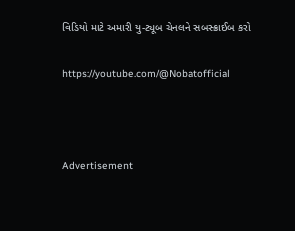વિડિયો માટે અમારી યુ-ટ્યૂબ ચેનલને સબસ્ક્રાઈબ કરો

https://youtube.com/@Nobatofficial



Advertisement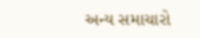અન્ય સમાચારો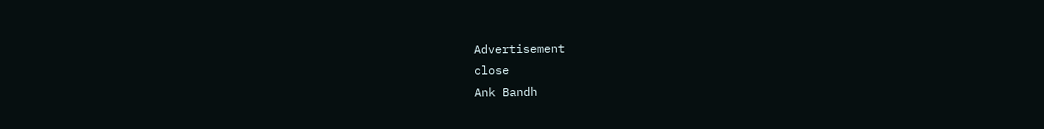Advertisement
close
Ank Bandh